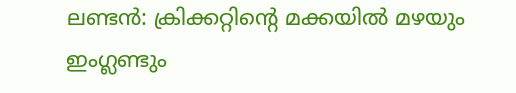ലണ്ടൻ: ക്രിക്കറ്റിന്റെ മക്കയിൽ മഴയും ഇംഗ്ലണ്ടും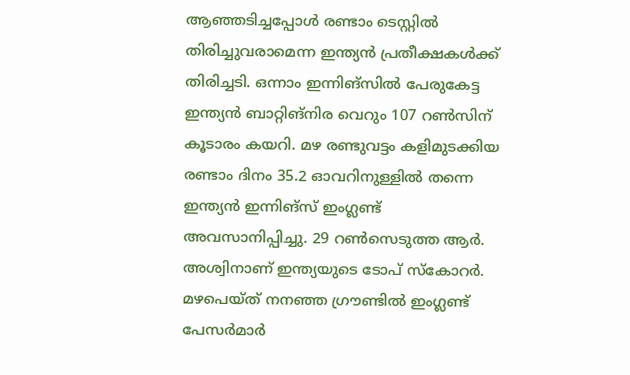ആഞ്ഞടിച്ചപ്പോൾ രണ്ടാം ടെസ്റ്റിൽ തിരിച്ചുവരാമെന്ന ഇന്ത്യൻ പ്രതീക്ഷകൾക്ക് തിരിച്ചടി. ഒന്നാം ഇന്നിങ്സിൽ പേരുകേട്ട ഇന്ത്യൻ ബാറ്റിങ്നിര വെറും 107 റൺസിന് കൂടാരം കയറി. മഴ രണ്ടുവട്ടം കളിമുടക്കിയ രണ്ടാം ദിനം 35.2 ഓവറിനുള്ളിൽ തന്നെ ഇന്ത്യൻ ഇന്നിങ്സ് ഇംഗ്ലണ്ട് അവസാനിപ്പിച്ചു. 29 റൺസെടുത്ത ആർ. അശ്വിനാണ് ഇന്ത്യയുടെ ടോപ് സ്കോറർ. മഴപെയ്ത് നനഞ്ഞ ഗ്രൗണ്ടിൽ ഇംഗ്ലണ്ട് പേസർമാർ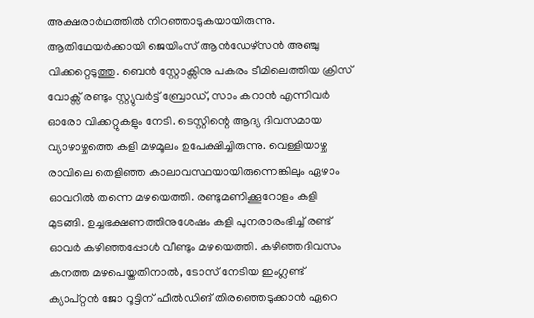അക്ഷരാർഥത്തിൽ നിറഞ്ഞാടുകയായിരുന്നു. ആതിഥേയർക്കായി ജെയിംസ് ആൻഡേഴ്സൻ അഞ്ചു വിക്കറ്റെടുത്തു. ബെൻ സ്റ്റോക്സിനു പകരം ടീമിലെത്തിയ ക്രിസ് വോക്സ് രണ്ടും സ്റ്റ്യുവർട്ട് ബ്രോഡ്, സാം കറാൻ എന്നിവർ ഓരോ വിക്കറ്റുകളും നേടി. ടെസ്റ്റിന്റെ ആദ്യ ദിവസമായ വ്യാഴാഴ്ചത്തെ കളി മഴമൂലം ഉപേക്ഷിച്ചിരുന്നു. വെള്ളിയാഴ്ച രാവിലെ തെളിഞ്ഞ കാലാവസ്ഥയായിരുന്നെങ്കിലും ഏഴാം ഓവറിൽ തന്നെ മഴയെത്തി. രണ്ടുമണിക്കൂറോളം കളി മുടങ്ങി. ഉച്ചഭക്ഷണത്തിനുശേഷം കളി പുനരാരംഭിച്ച് രണ്ട് ഓവർ കഴിഞ്ഞപ്പോൾ വീണ്ടും മഴയെത്തി. കഴിഞ്ഞദിവസം കനത്ത മഴപെയ്തതിനാൽ, ടോസ് നേടിയ ഇംഗ്ലണ്ട് ക്യാപ്റ്റൻ ജോ റൂട്ടിന് ഫീൽഡിങ് തിരഞ്ഞെടുക്കാൻ ഏറെ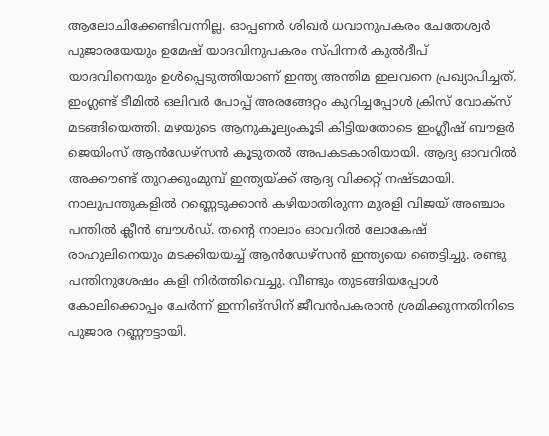ആലോചിക്കേണ്ടിവന്നില്ല. ഓപ്പണർ ശിഖർ ധവാനുപകരം ചേതേശ്വർ പുജാരയേയും ഉമേഷ് യാദവിനുപകരം സ്പിന്നർ കുൽദീപ് യാദവിനെയും ഉൾപ്പെടുത്തിയാണ് ഇന്ത്യ അന്തിമ ഇലവനെ പ്രഖ്യാപിച്ചത്. ഇംഗ്ലണ്ട് ടീമിൽ ഒലിവർ പോപ്പ് അരങ്ങേറ്റം കുറിച്ചപ്പോൾ ക്രിസ് വോക്സ് മടങ്ങിയെത്തി. മഴയുടെ ആനുകൂല്യംകൂടി കിട്ടിയതോടെ ഇംഗ്ലീഷ് ബൗളർ ജെയിംസ് ആൻഡേഴ്സൻ കൂടുതൽ അപകടകാരിയായി. ആദ്യ ഓവറിൽ അക്കൗണ്ട് തുറക്കുംമുമ്പ് ഇന്ത്യയ്ക്ക് ആദ്യ വിക്കറ്റ് നഷ്ടമായി. നാലുപന്തുകളിൽ റണ്ണെടുക്കാൻ കഴിയാതിരുന്ന മുരളി വിജയ് അഞ്ചാം പന്തിൽ ക്ലീൻ ബൗൾഡ്. തന്റെ നാലാം ഓവറിൽ ലോകേഷ് രാഹുലിനെയും മടക്കിയയച്ച് ആൻഡേഴ്സൻ ഇന്ത്യയെ ഞെട്ടിച്ചു. രണ്ടു പന്തിനുശേഷം കളി നിർത്തിവെച്ചു. വീണ്ടും തുടങ്ങിയപ്പോൾ കോലിക്കൊപ്പം ചേർന്ന് ഇന്നിങ്സിന് ജീവൻപകരാൻ ശ്രമിക്കുന്നതിനിടെ പുജാര റണ്ണൗട്ടായി.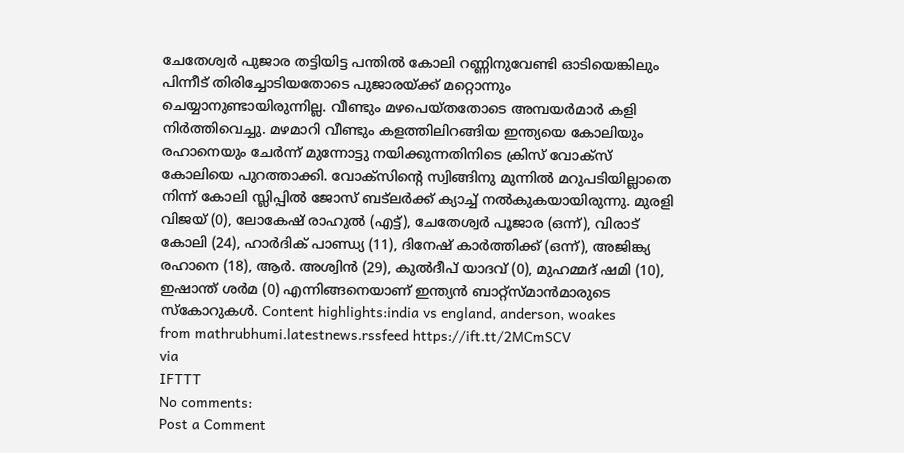ചേതേശ്വർ പുജാര തട്ടിയിട്ട പന്തിൽ കോലി റണ്ണിനുവേണ്ടി ഓടിയെങ്കിലും പിന്നീട് തിരിച്ചോടിയതോടെ പുജാരയ്ക്ക് മറ്റൊന്നും ചെയ്യാനുണ്ടായിരുന്നില്ല. വീണ്ടും മഴപെയ്തതോടെ അമ്പയർമാർ കളി നിർത്തിവെച്ചു. മഴമാറി വീണ്ടും കളത്തിലിറങ്ങിയ ഇന്ത്യയെ കോലിയും രഹാനെയും ചേർന്ന് മുന്നോട്ടു നയിക്കുന്നതിനിടെ ക്രിസ് വോക്സ് കോലിയെ പുറത്താക്കി. വോക്സിന്റെ സ്വിങ്ങിനു മുന്നിൽ മറുപടിയില്ലാതെ നിന്ന് കോലി സ്ലിപ്പിൽ ജോസ് ബട്ലർക്ക് ക്യാച്ച് നൽകുകയായിരുന്നു. മുരളി വിജയ് (0), ലോകേഷ് രാഹുൽ (എട്ട്), ചേതേശ്വർ പൂജാര (ഒന്ന്), വിരാട് കോലി (24), ഹാർദിക് പാണ്ഡ്യ (11), ദിനേഷ് കാർത്തിക്ക് (ഒന്ന്), അജിങ്ക്യ രഹാനെ (18), ആർ. അശ്വിൻ (29), കുൽദീപ് യാദവ് (0), മുഹമ്മദ് ഷമി (10), ഇഷാന്ത് ശർമ (0) എന്നിങ്ങനെയാണ് ഇന്ത്യൻ ബാറ്റ്സ്മാൻമാരുടെ സ്കോറുകൾ. Content highlights:india vs england, anderson, woakes
from mathrubhumi.latestnews.rssfeed https://ift.tt/2MCmSCV
via
IFTTT
No comments:
Post a Comment